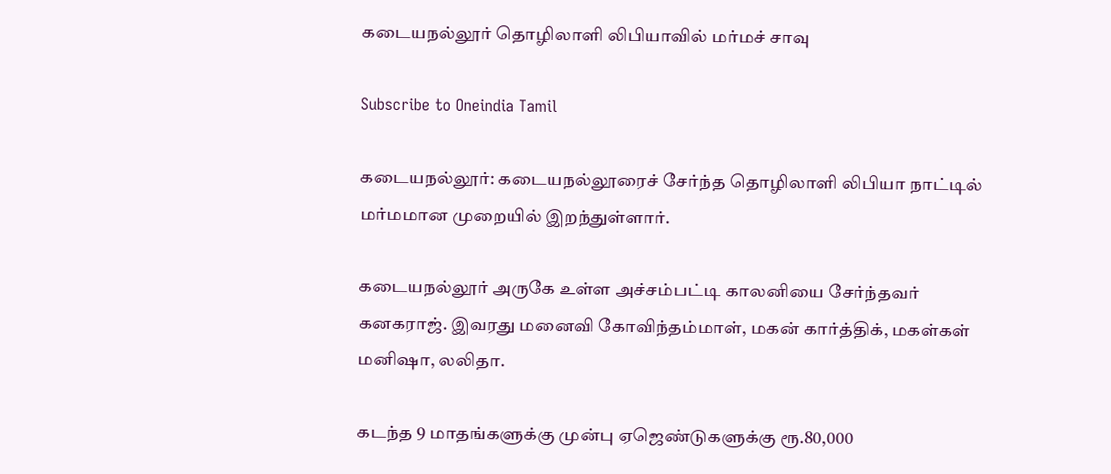கடையநல்லூர் தொழிலாளி லிபியாவில் மர்மச் சாவு

Subscribe to Oneindia Tamil

கடையநல்லூர்: கடையநல்லூரைச் சேர்ந்த தொழிலாளி லிபியா நாட்டில் மர்மமான முறையில் இறந்துள்ளார்.

கடையநல்லூர் அருகே உள்ள அச்சம்பட்டி காலனியை சேர்ந்தவர் கனகராஜ். இவரது மனைவி கோவிந்தம்மாள், மகன் கார்த்திக், மகள்கள் மனிஷா, லலிதா.

கடந்த 9 மாதங்களுக்கு முன்பு ஏஜெண்டுகளுக்கு ரூ.80,000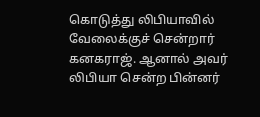கொடுத்து லிபியாவில் வேலைக்குச் சென்றார் கனகராஜ். ஆனால் அவர் லிபியா சென்ற பின்னர்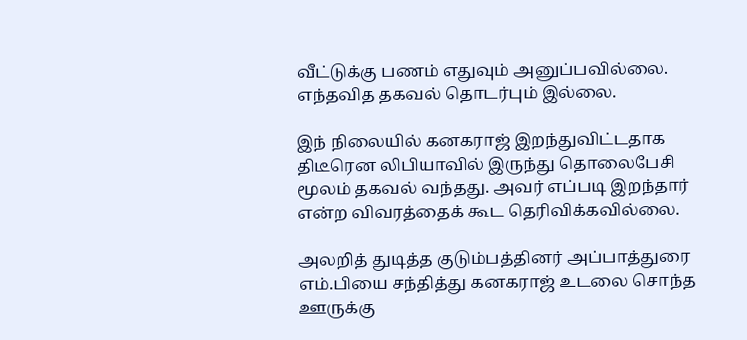வீட்டுக்கு பணம் எதுவும் அனுப்பவில்லை. எந்தவித தகவல் தொடர்பும் இல்லை.

இந் நிலையில் கனகராஜ் இறந்துவிட்டதாக திடீரென லிபியாவில் இருந்து தொலைபேசி மூலம் தகவல் வந்தது. அவர் எப்படி இறந்தார் என்ற விவரத்தைக் கூட தெரிவிக்கவில்லை.

அலறித் துடித்த குடும்பத்தினர் அப்பாத்துரை எம்.பியை சந்தித்து கனகராஜ் உடலை சொந்த ஊருக்கு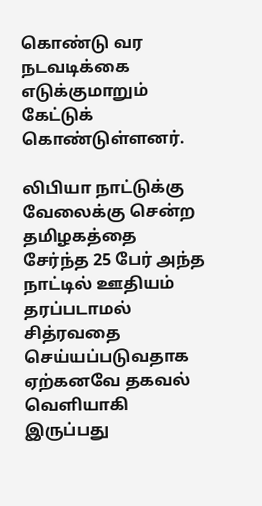கொண்டு வர நடவடிக்கை எடுக்குமாறும் கேட்டுக் கொண்டுள்ளனர்.

லிபியா நாட்டுக்கு வேலைக்கு சென்ற தமிழகத்தை சேர்ந்த 25 பேர் அந்த நாட்டில் ஊதியம் தரப்படாமல் சித்ரவதை செய்யப்படுவதாக ஏற்கனவே தகவல் வெளியாகி இருப்பது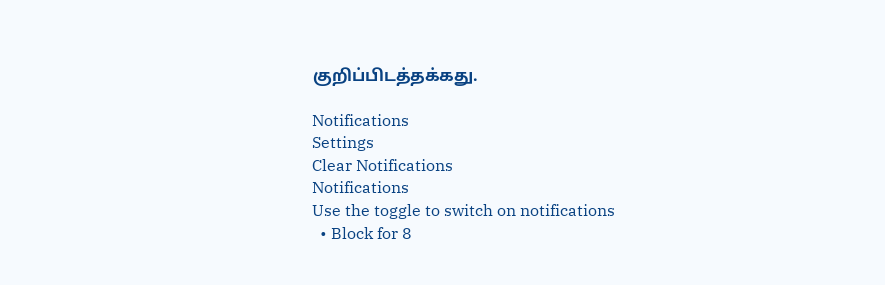குறிப்பிடத்தக்கது.

Notifications
Settings
Clear Notifications
Notifications
Use the toggle to switch on notifications
  • Block for 8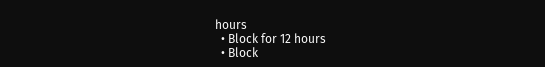hours
  • Block for 12 hours
  • Block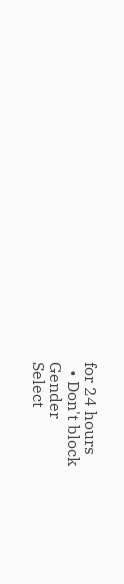for 24 hours
  • Don't block
Gender
Select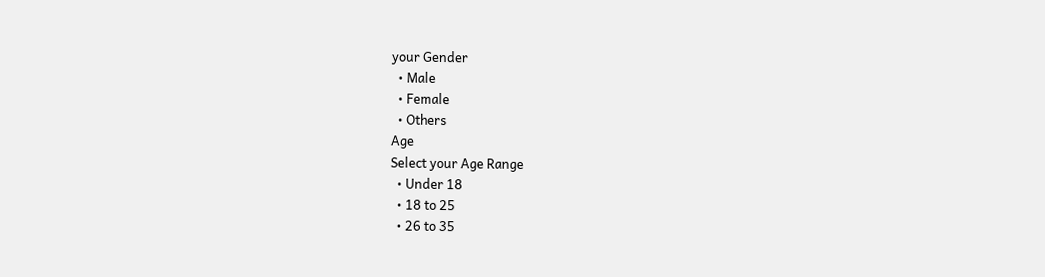your Gender
  • Male
  • Female
  • Others
Age
Select your Age Range
  • Under 18
  • 18 to 25
  • 26 to 35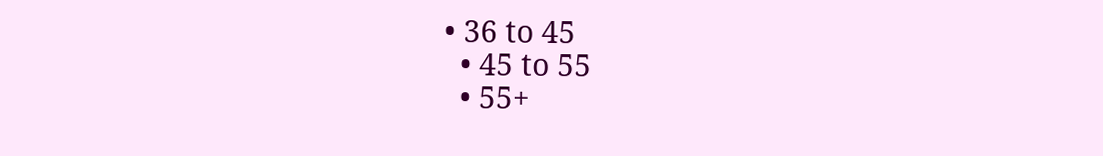• 36 to 45
  • 45 to 55
  • 55+